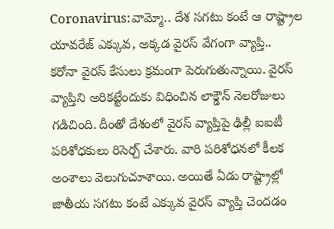Coronavirus:వామ్మో.. దేశ సగటు కంటే ఆ రాష్ట్రాల యావరేజ్ ఎక్కువ, అక్కడ వైరస్ వేగంగా వ్యాప్తి..
కరోనా వైరస్ కేసులు క్రమంగా పెరుగుతున్నాయి. వైరస్ వ్యాప్తిని అరికట్టేందుకు విధించిన లాక్డౌన్ నెలరోజులు గడిచింది. దీంతో దేశంలో వైరస్ వ్యాప్తిపై ఢిల్లీ ఐఐటీ పరిశోధకులు రిసెర్చ్ చేశారు. వారి పరిశోధనలో కీలక అంశాలు వెలుగుచూశాయి. అయితే ఏడు రాష్ట్రాల్లో జాతీయ సగటు కంటే ఎక్కువ వైరస్ వ్యాప్తి చెందడం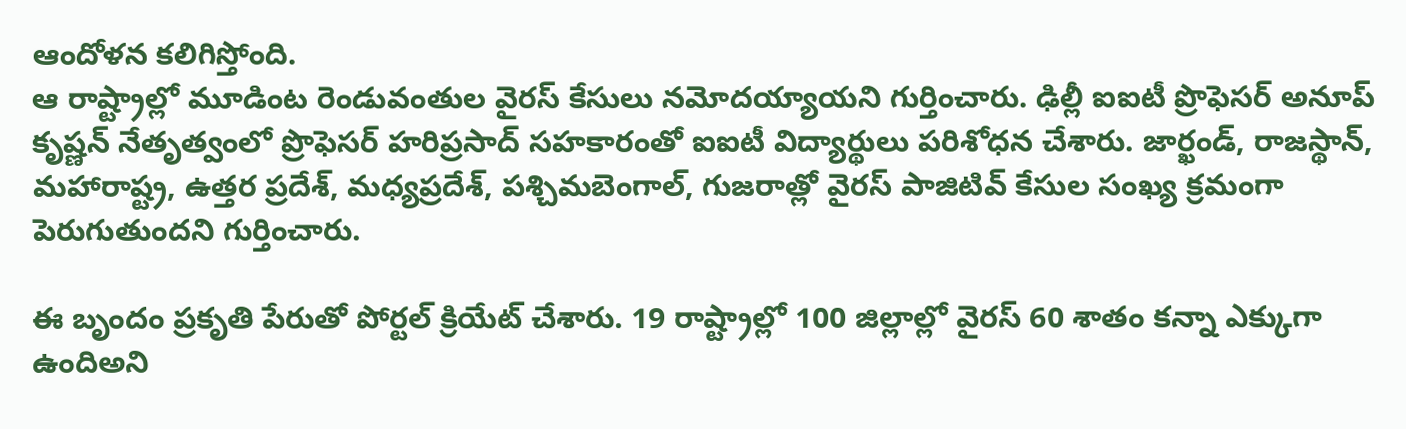ఆందోళన కలిగిస్తోంది.
ఆ రాష్ట్రాల్లో మూడింట రెండువంతుల వైరస్ కేసులు నమోదయ్యాయని గుర్తించారు. ఢిల్లీ ఐఐటీ ప్రొఫెసర్ అనూప్ కృష్ణన్ నేతృత్వంలో ప్రొఫెసర్ హరిప్రసాద్ సహకారంతో ఐఐటీ విద్యార్థులు పరిశోధన చేశారు. జార్ఖండ్, రాజస్థాన్, మహారాష్ట్ర, ఉత్తర ప్రదేశ్, మధ్యప్రదేశ్, పశ్చిమబెంగాల్, గుజరాత్లో వైరస్ పాజిటివ్ కేసుల సంఖ్య క్రమంగా పెరుగుతుందని గుర్తించారు.

ఈ బృందం ప్రకృతి పేరుతో పోర్టల్ క్రియేట్ చేశారు. 19 రాష్ట్రాల్లో 100 జిల్లాల్లో వైరస్ 60 శాతం కన్నా ఎక్కుగా ఉందిఅని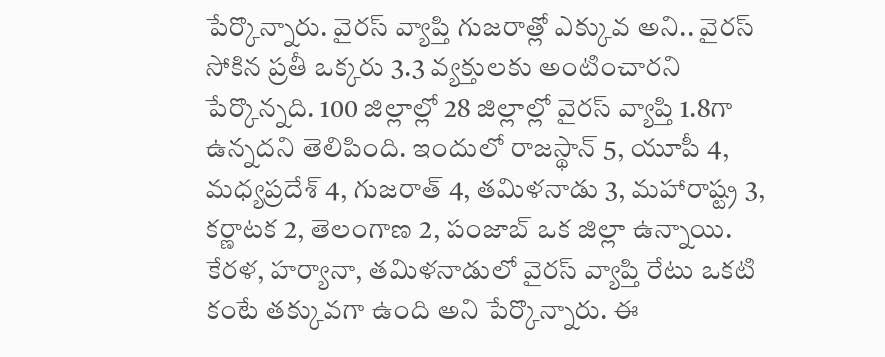పేర్కొన్నారు. వైరస్ వ్యాప్తి గుజరాత్లో ఎక్కువ అని.. వైరస్ సోకిన ప్రతీ ఒక్కరు 3.3 వ్యక్తులకు అంటించారని పేర్కొన్నది. 100 జిల్లాల్లో 28 జిల్లాల్లో వైరస్ వ్యాప్తి 1.8గా ఉన్నదని తెలిపింది. ఇందులో రాజస్థాన్ 5, యూపీ 4, మధ్యప్రదేశ్ 4, గుజరాత్ 4, తమిళనాడు 3, మహారాష్ట్ర 3, కర్ణాటక 2, తెలంగాణ 2, పంజాబ్ ఒక జిల్లా ఉన్నాయి.
కేరళ, హర్యానా, తమిళనాడులో వైరస్ వ్యాప్తి రేటు ఒకటి కంటే తక్కువగా ఉంది అని పేర్కొన్నారు. ఈ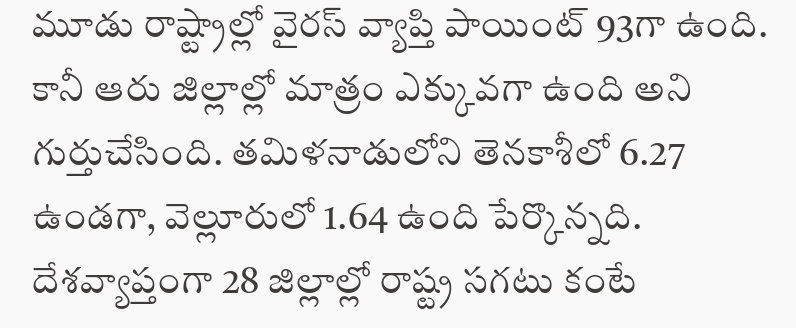మూడు రాష్ట్రాల్లో వైరస్ వ్యాప్తి పాయింట్ 93గా ఉంది. కానీ ఆరు జిల్లాల్లో మాత్రం ఎక్కువగా ఉంది అని గుర్తుచేసింది. తమిళనాడులోని తెనకాశీలో 6.27 ఉండగా, వెల్లూరులో 1.64 ఉంది పేర్కొన్నది. దేశవ్యాప్తంగా 28 జిల్లాల్లో రాష్ట్ర సగటు కంటే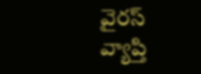వైరస్ వ్యాప్తి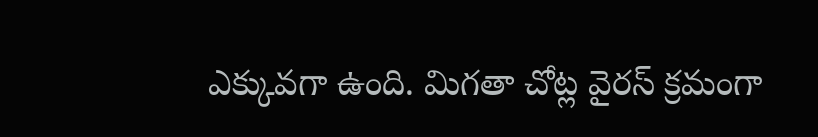ఎక్కువగా ఉంది. మిగతా చోట్ల వైరస్ క్రమంగా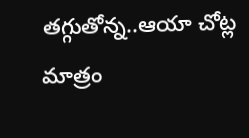తగ్గుతోన్న..ఆయా చోట్ల మాత్రం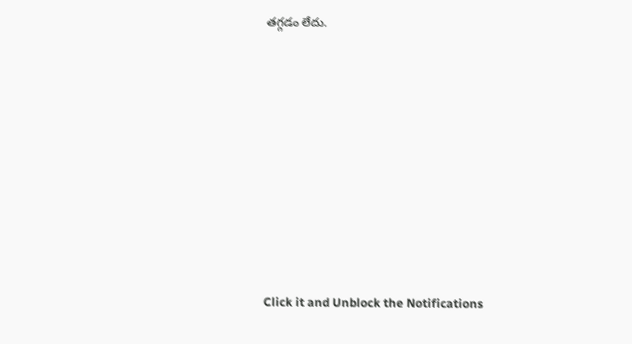తగ్గడం లేదు.












Click it and Unblock the Notifications